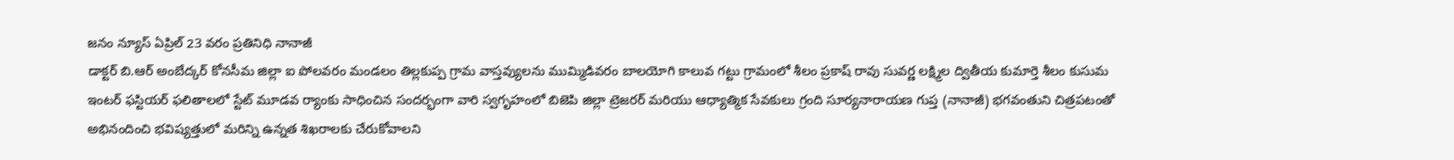జనం న్యూస్ ఏప్రిల్ 23 వరం ప్రతినిధి నానాజీ
డాక్టర్ బి.ఆర్ అంబేద్కర్ కోనసీమ జిల్లా ఐ పోలవరం మండలం తిల్లకుప్ప గ్రామ వాస్తవ్యులను ముమ్మిడివరం బాలయోగి కాలువ గట్టు గ్రామంలో శీలం ప్రకాష్ రావు సువర్ణ లక్ష్మిల ద్వితీయ కుమార్తె శీలం కుసుమ ఇంటర్ ఫస్టియర్ ఫలితాలలో స్టేట్ మూడవ ర్యాంకు సాధించిన సందర్భంగా వారి స్వగృహంలో బిజెపి జిల్లా ట్రెజరర్ మరియు ఆధ్యాత్మిక సేవకులు గ్రంది సూర్యనారాయణ గుప్త (నానాజీ) భగవంతుని చిత్రపటంతో అభినందించి భవిష్యత్తులో మరిన్ని ఉన్నత శిఖరాలకు చేరుకోవాలని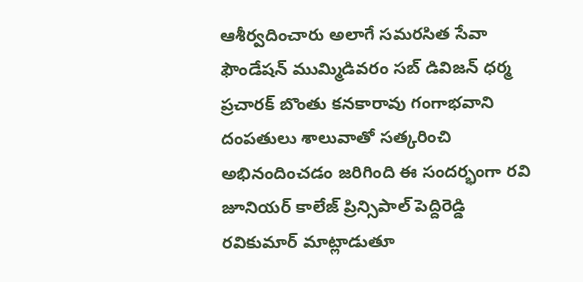ఆశీర్వదించారు అలాగే సమరసిత సేవా ఫౌండేషన్ ముమ్మిడివరం సబ్ డివిజన్ ధర్మ ప్రచారక్ బొంతు కనకారావు గంగాభవాని దంపతులు శాలువాతో సత్కరించి అభినందించడం జరిగింది ఈ సందర్భంగా రవి జూనియర్ కాలేజ్ ప్రిన్సిపాల్ పెద్దిరెడ్డి రవికుమార్ మాట్లాడుతూ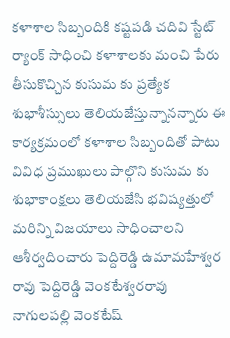కళాశాల సిబ్బందికి కష్టపడి చదివి స్టేట్ ర్యాంక్ సాధించి కళాశాలకు మంచి పేరు తీసుకొచ్చిన కుసుమ కు ప్రత్యేక శుభాశీస్సులు తెలియజేస్తున్నానన్నారు ఈ కార్యక్రమంలో కళాశాల సిబ్బందితో పాటు వివిధ ప్రముఖులు పాల్గొని కుసుమ కు శుభాకాంక్షలు తెలియజేసి భవిష్యత్తులో మరిన్ని విజయాలు సాధించాలని ఆశీర్వదించారు పెద్దిరెడ్డి ఉమామహేశ్వర రావు పెద్దిరెడ్డి వెంకటేశ్వరరావు
నాగులపల్లి వెంకటేష్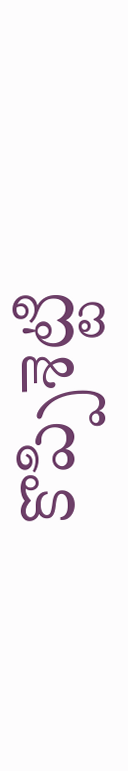కొప్పిశెట్టి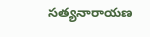సత్యనారాయణ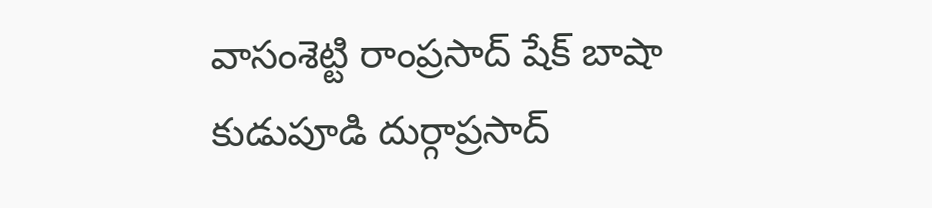వాసంశెట్టి రాంప్రసాద్ షేక్ బాషా కుడుపూడి దుర్గాప్రసాద్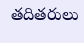తదితరులు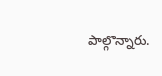పాల్గొన్నారు.